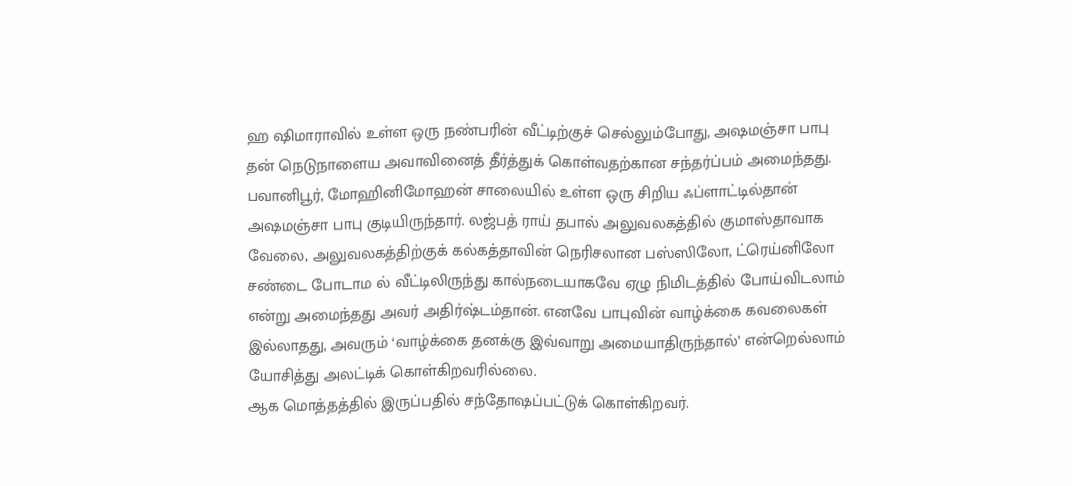ஹ ஷிமாராவில் உள்ள ஒரு நண்பரின் வீட்டிற்குச் செல்லும்போது, அஷமஞ்சா பாபு தன் நெடுநாளைய அவாவினைத் தீர்த்துக் கொள்வதற்கான சந்தர்ப்பம் அமைந்தது. பவானிபூர், மோஹினிமோஹன் சாலையில் உள்ள ஒரு சிறிய ஃப்ளாட்டில்தான் அஷமஞ்சா பாபு குடியிருந்தார். லஜ்பத் ராய் தபால் அலுவலகத்தில் குமாஸ்தாவாக வேலை, அலுவலகத்திற்குக் கல்கத்தாவின் நெரிசலான பஸ்ஸிலோ, ட்ரெய்னிலோ சண்டை போடாம ல் வீட்டிலிருந்து கால்நடையாகவே ஏழு நிமிடத்தில் போய்விடலாம் என்று அமைந்தது அவர் அதிர்ஷ்டம்தான். எனவே பாபுவின் வாழ்க்கை கவலைகள் இல்லாதது, அவரும் ‘வாழ்க்கை தனக்கு இவ்வாறு அமையாதிருந்தால்’ என்றெல்லாம் யோசித்து அலட்டிக் கொள்கிறவரில்லை.
ஆக மொத்தத்தில் இருப்பதில் சந்தோஷப்பட்டுக் கொள்கிறவர்.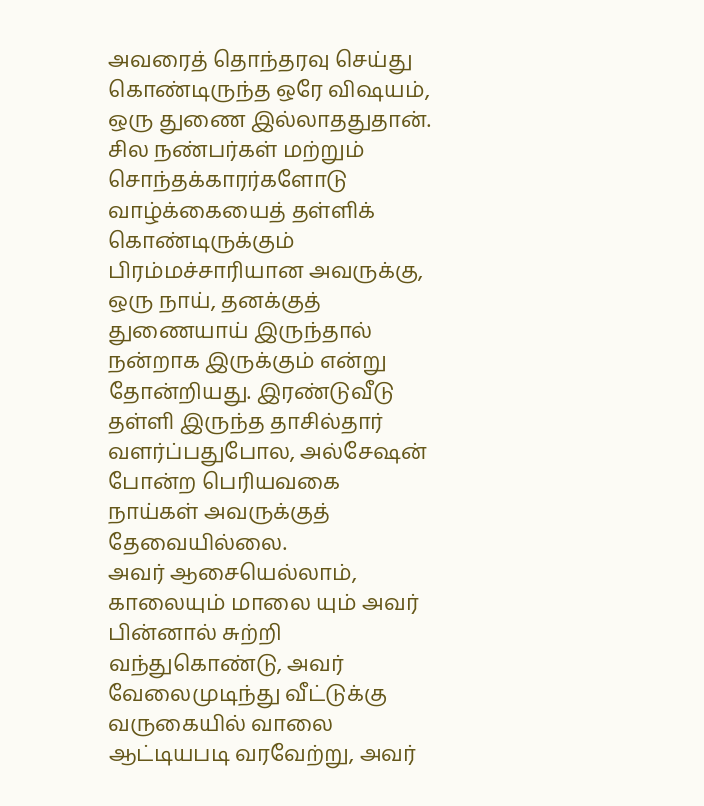அவரைத் தொந்தரவு செய்து கொண்டிருந்த ஒரே விஷயம், ஒரு துணை இல்லாததுதான். சில நண்பர்கள் மற்றும் சொந்தக்காரர்களோடு வாழ்க்கையைத் தள்ளிக் கொண்டிருக்கும் பிரம்மச்சாரியான அவருக்கு, ஒரு நாய், தனக்குத் துணையாய் இருந்தால் நன்றாக இருக்கும் என்று தோன்றியது. இரண்டுவீடு தள்ளி இருந்த தாசில்தார் வளர்ப்பதுபோல, அல்சேஷன் போன்ற பெரியவகை நாய்கள் அவருக்குத் தேவையில்லை.
அவர் ஆசையெல்லாம், காலையும் மாலை யும் அவர் பின்னால் சுற்றி வந்துகொண்டு, அவர் வேலைமுடிந்து வீட்டுக்கு வருகையில் வாலை ஆட்டியபடி வரவேற்று, அவர்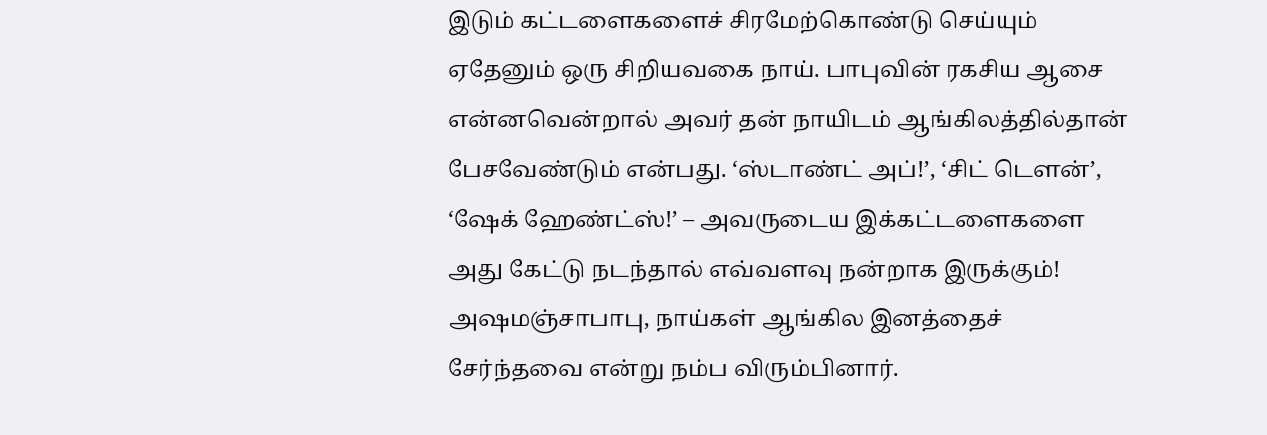இடும் கட்டளைகளைச் சிரமேற்கொண்டு செய்யும் ஏதேனும் ஒரு சிறியவகை நாய். பாபுவின் ரகசிய ஆசை என்னவென்றால் அவர் தன் நாயிடம் ஆங்கிலத்தில்தான் பேசவேண்டும் என்பது. ‘ஸ்டாண்ட் அப்!’, ‘சிட் டௌன்’, ‘ஷேக் ஹேண்ட்ஸ்!’ – அவருடைய இக்கட்டளைகளை அது கேட்டு நடந்தால் எவ்வளவு நன்றாக இருக்கும்! அஷமஞ்சாபாபு, நாய்கள் ஆங்கில இனத்தைச் சேர்ந்தவை என்று நம்ப விரும்பினார்.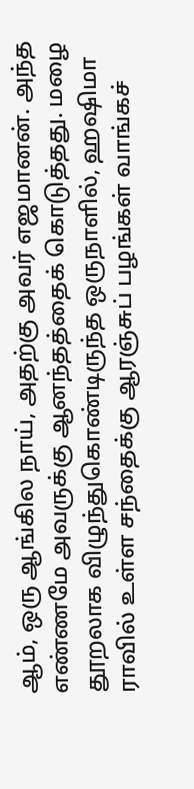ஆம், ஒரு ஆங்கில நாய், அதற்கு அவர் எஜமானன். அந்த எண்ணமே அவருக்கு ஆனந்தத்தைக் கொடுத்தது. மழை தூறலாக விழுந்துகொண்டிருந்த ஒருநாளில், ஹஷிமா ராவில் உள்ள சந்தைக்கு ஆரஞ்சுப் பழங்கள் வாங்கச்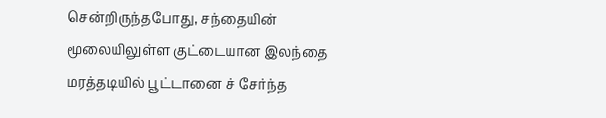சென்றிருந்தபோது, சந்தையின் மூலையிலுள்ள குட்டையான இலந்தை மரத்தடியில் பூட்டானை ச் சேர்ந்த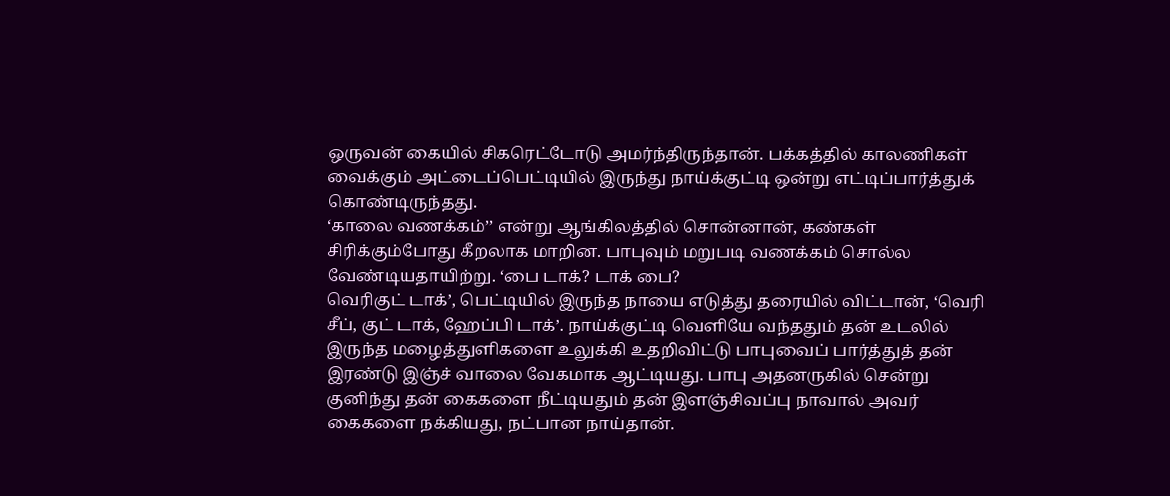ஒருவன் கையில் சிகரெட்டோடு அமர்ந்திருந்தான். பக்கத்தில் காலணிகள் வைக்கும் அட்டைப்பெட்டியில் இருந்து நாய்க்குட்டி ஒன்று எட்டிப்பார்த்துக் கொண்டிருந்தது.
‘காலை வணக்கம்’’ என்று ஆங்கிலத்தில் சொன்னான், கண்கள் சிரிக்கும்போது கீறலாக மாறின. பாபுவும் மறுபடி வணக்கம் சொல்ல வேண்டியதாயிற்று. ‘பை டாக்? டாக் பை?
வெரிகுட் டாக்’, பெட்டியில் இருந்த நாயை எடுத்து தரையில் விட்டான், ‘வெரி சீப், குட் டாக், ஹேப்பி டாக்’. நாய்க்குட்டி வெளியே வந்ததும் தன் உடலில் இருந்த மழைத்துளிகளை உலுக்கி உதறிவிட்டு பாபுவைப் பார்த்துத் தன் இரண்டு இஞ்ச் வாலை வேகமாக ஆட்டியது. பாபு அதனருகில் சென்று குனிந்து தன் கைகளை நீட்டியதும் தன் இளஞ்சிவப்பு நாவால் அவர் கைகளை நக்கியது, நட்பான நாய்தான்.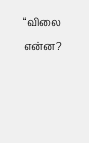“விலை என்ன?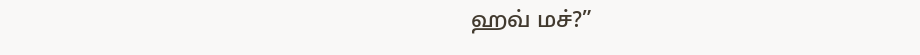ஹவ் மச்?”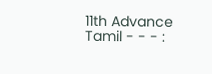11th Advance Tamil - - - :